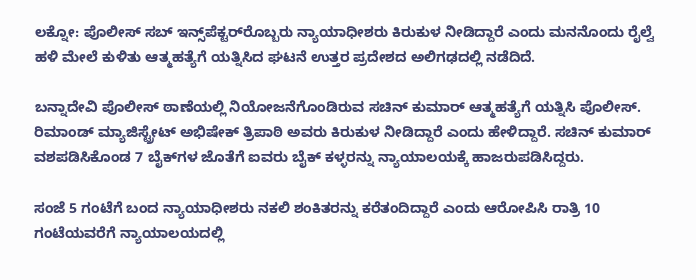ಲಕ್ನೋ: ಪೊಲೀಸ್ ಸಬ್ ಇನ್ಸ್‌ಪೆಕ್ಟರ್‌ರೊಬ್ಬರು ನ್ಯಾಯಾಧೀಶರು ಕಿರುಕುಳ ನೀಡಿದ್ದಾರೆ ಎಂದು ಮನನೊಂದು ರೈಲ್ವೆ ಹಳಿ ಮೇಲೆ ಕುಳಿತು ಆತ್ಮಹತ್ಯೆಗೆ ಯತ್ನಿಸಿದ ಘಟನೆ ಉತ್ತರ ಪ್ರದೇಶದ ಅಲಿಗಢದಲ್ಲಿ ನಡೆದಿದೆ.

ಬನ್ನಾದೇವಿ ಪೊಲೀಸ್ ಠಾಣೆಯಲ್ಲಿ ನಿಯೋಜನೆಗೊಂಡಿರುವ ಸಚಿನ್ ಕುಮಾರ್ ಆತ್ಮಹತ್ಯೆಗೆ ಯತ್ನಿಸಿ ಪೊಲೀಸ್‌. ರಿಮಾಂಡ್ ಮ್ಯಾಜಿಸ್ಟ್ರೇಟ್ ಅಭಿಷೇಕ್ ತ್ರಿಪಾಠಿ ಅವರು ಕಿರುಕುಳ ನೀಡಿದ್ದಾರೆ ಎಂದು ಹೇಳಿದ್ದಾರೆ. ಸಚಿನ್‌ ಕುಮಾರ್‌ ವಶಪಡಿಸಿಕೊಂಡ 7 ಬೈಕ್‌ಗಳ ಜೊತೆಗೆ ಐವರು ಬೈಕ್ ಕಳ್ಳರನ್ನು ನ್ಯಾಯಾಲಯಕ್ಕೆ ಹಾಜರುಪಡಿಸಿದ್ದರು.

ಸಂಜೆ 5 ಗಂಟೆಗೆ ಬಂದ ನ್ಯಾಯಾಧೀಶರು ನಕಲಿ ಶಂಕಿತರನ್ನು ಕರೆತಂದಿದ್ದಾರೆ ಎಂದು ಆರೋಪಿಸಿ ರಾತ್ರಿ 10 ಗಂಟೆಯವರೆಗೆ ನ್ಯಾಯಾಲಯದಲ್ಲಿ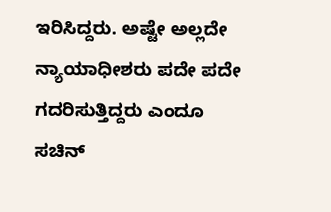ಇರಿಸಿದ್ದರು. ಅಷ್ಟೇ ಅಲ್ಲದೇ ನ್ಯಾಯಾಧೀಶರು ಪದೇ ಪದೇ ಗದರಿಸುತ್ತಿದ್ದರು ಎಂದೂ ಸಚಿನ್‌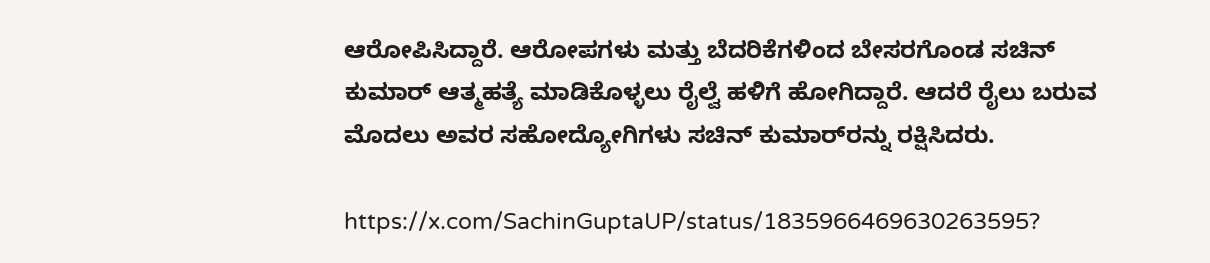ಆರೋಪಿಸಿದ್ದಾರೆ. ಆರೋಪಗಳು ಮತ್ತು ಬೆದರಿಕೆಗಳಿಂದ ಬೇಸರಗೊಂಡ ಸಚಿನ್‌ ಕುಮಾರ್ ಆತ್ಮಹತ್ಯೆ ಮಾಡಿಕೊಳ್ಳಲು ರೈಲ್ವೆ ಹಳಿಗೆ ಹೋಗಿದ್ದಾರೆ. ಆದರೆ ರೈಲು ಬರುವ ಮೊದಲು ಅವರ ಸಹೋದ್ಯೋಗಿಗಳು ಸಚಿನ್‌ ಕುಮಾರ್‌ರನ್ನು ರಕ್ಷಿಸಿದರು.

https://x.com/SachinGuptaUP/status/1835966469630263595?